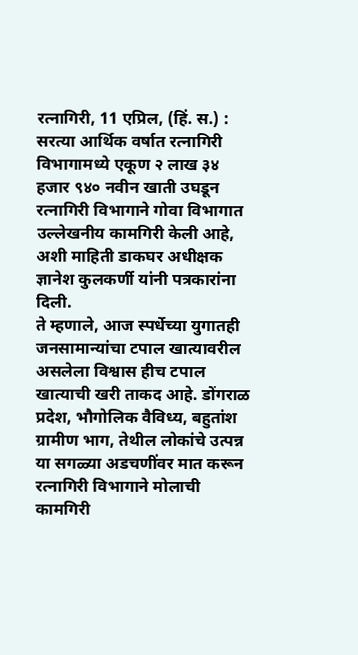रत्नागिरी, 11 एप्रिल, (हिं. स.) : सरत्या आर्थिक वर्षात रत्नागिरी विभागामध्ये एकूण २ लाख ३४ हजार ९४० नवीन खाती उघडून रत्नागिरी विभागाने गोवा विभागात उल्लेखनीय कामगिरी केली आहे, अशी माहिती डाकघर अधीक्षक ज्ञानेश कुलकर्णी यांनी पत्रकारांना दिली.
ते म्हणाले, आज स्पर्धेच्या युगातही जनसामान्यांचा टपाल खात्यावरील असलेला विश्वास हीच टपाल खात्याची खरी ताकद आहे. डोंगराळ प्रदेश, भौगोलिक वैविध्य, बहुतांश ग्रामीण भाग, तेथील लोकांचे उत्पन्न या सगळ्या अडचणींवर मात करून रत्नागिरी विभागाने मोलाची कामगिरी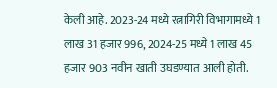केली आहे. 2023-24 मध्ये रत्नागिरी विभागामध्ये 1 लाख 31 हजार 996, 2024-25 मध्ये 1 लाख 45 हजार 903 नवीन खाती उघडण्यात आली होती.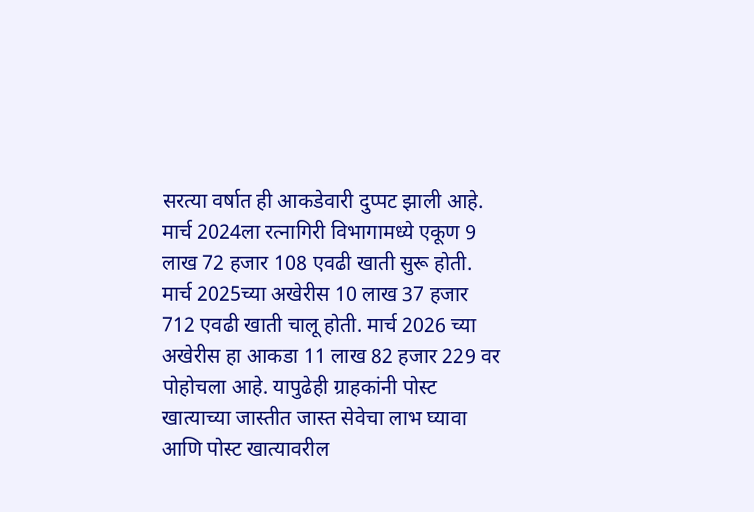सरत्या वर्षात ही आकडेवारी दुप्पट झाली आहे.
मार्च 2024ला रत्नागिरी विभागामध्ये एकूण 9 लाख 72 हजार 108 एवढी खाती सुरू होती. मार्च 2025च्या अखेरीस 10 लाख 37 हजार 712 एवढी खाती चालू होती. मार्च 2026 च्या अखेरीस हा आकडा 11 लाख 82 हजार 229 वर पोहोचला आहे. यापुढेही ग्राहकांनी पोस्ट खात्याच्या जास्तीत जास्त सेवेचा लाभ घ्यावा आणि पोस्ट खात्यावरील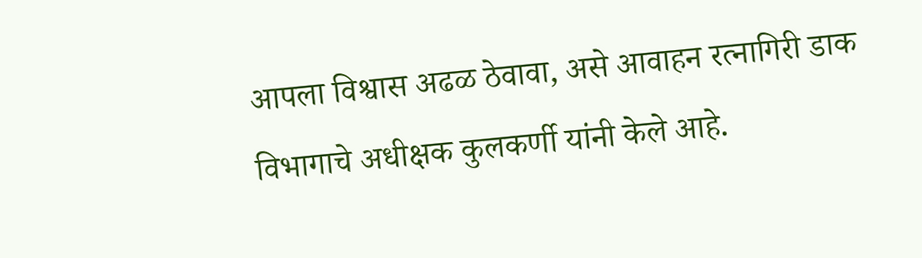आपला विश्वास अढळ ठेवावा, असे आवाहन रत्नागिरी डाक विभागाचे अधीक्षक कुलकर्णी यांनी केले आहे.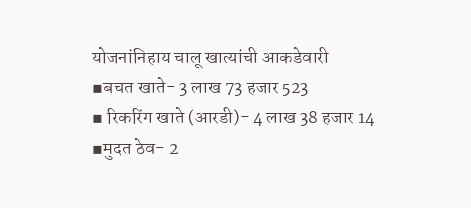योजनांनिहाय चालू खात्यांची आकडेवारी
▪बचत खाते- 3 लाख 73 हजार 523
▪ रिकरिंग खाते (आरडी)- 4 लाख 38 हजार 14
▪मुदत ठेव- 2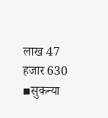लाख 47 हजार 630
▪सुकन्या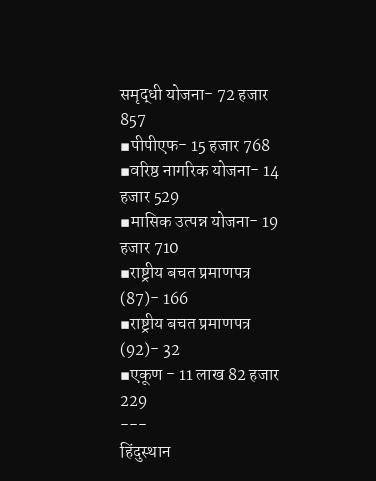समृद्धी योजना- 72 हजार 857
▪पीपीएफ- 15 हजार 768
▪वरिष्ठ नागरिक योजना- 14 हजार 529
▪मासिक उत्पन्न योजना- 19 हजार 710
▪राष्ट्रीय बचत प्रमाणपत्र (87)- 166
▪राष्ट्रीय बचत प्रमाणपत्र (92)- 32
▪एकूण - 11 लाख 82 हजार 229
---
हिंदुस्थान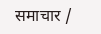समाचार /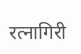रत्नागिरी